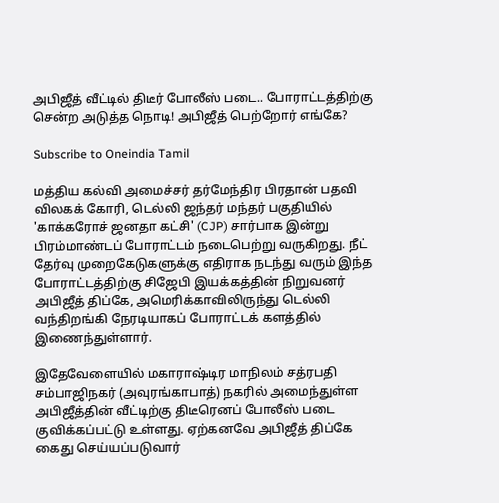அபிஜீத் வீட்டில் திடீர் போலீஸ் படை.. போராட்டத்திற்கு சென்ற அடுத்த நொடி! அபிஜீத் பெற்றோர் எங்கே?

Subscribe to Oneindia Tamil

மத்திய கல்வி அமைச்சர் தர்மேந்திர பிரதான் பதவி விலகக் கோரி, டெல்லி ஜந்தர் மந்தர் பகுதியில் 'காக்கரோச் ஜனதா கட்சி' (CJP) சார்பாக இன்று பிரம்மாண்டப் போராட்டம் நடைபெற்று வருகிறது. நீட் தேர்வு முறைகேடுகளுக்கு எதிராக நடந்து வரும் இந்த போராட்டத்திற்கு சிஜேபி இயக்கத்தின் நிறுவனர் அபிஜீத் திப்கே, அமெரிக்காவிலிருந்து டெல்லி வந்திறங்கி நேரடியாகப் போராட்டக் களத்தில் இணைந்துள்ளார்.

இதேவேளையில் மகாராஷ்டிர மாநிலம் சத்ரபதி சம்பாஜிநகர் (அவுரங்காபாத்) நகரில் அமைந்துள்ள அபிஜீத்தின் வீட்டிற்கு திடீரெனப் போலீஸ் படை குவிக்கப்பட்டு உள்ளது. ஏற்கனவே அபிஜீத் திப்கே கைது செய்யப்படுவார்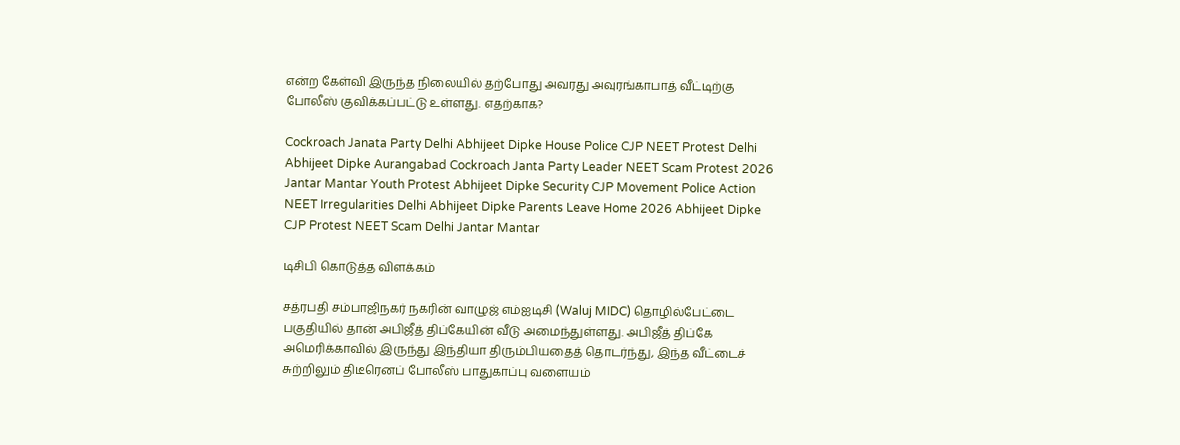என்ற கேள்வி இருந்த நிலையில் தற்போது அவரது அவுரங்காபாத் வீட்டிற்கு போலீஸ் குவிக்கப்பட்டு உள்ளது. எதற்காக?

Cockroach Janata Party Delhi Abhijeet Dipke House Police CJP NEET Protest Delhi Abhijeet Dipke Aurangabad Cockroach Janta Party Leader NEET Scam Protest 2026 Jantar Mantar Youth Protest Abhijeet Dipke Security CJP Movement Police Action NEET Irregularities Delhi Abhijeet Dipke Parents Leave Home 2026 Abhijeet Dipke CJP Protest NEET Scam Delhi Jantar Mantar

டிசிபி கொடுத்த விளக்கம்

சத்ரபதி சம்பாஜிநகர் நகரின் வாழுஜ் எம்ஐடிசி (Waluj MIDC) தொழில்பேட்டை பகுதியில் தான் அபிஜீத் திப்கேயின் வீடு அமைந்துள்ளது. அபிஜீத் திப்கே அமெரிக்காவில் இருந்து இந்தியா திரும்பியதைத் தொடர்ந்து, இந்த வீட்டைச் சுற்றிலும் திடீரெனப் போலீஸ் பாதுகாப்பு வளையம்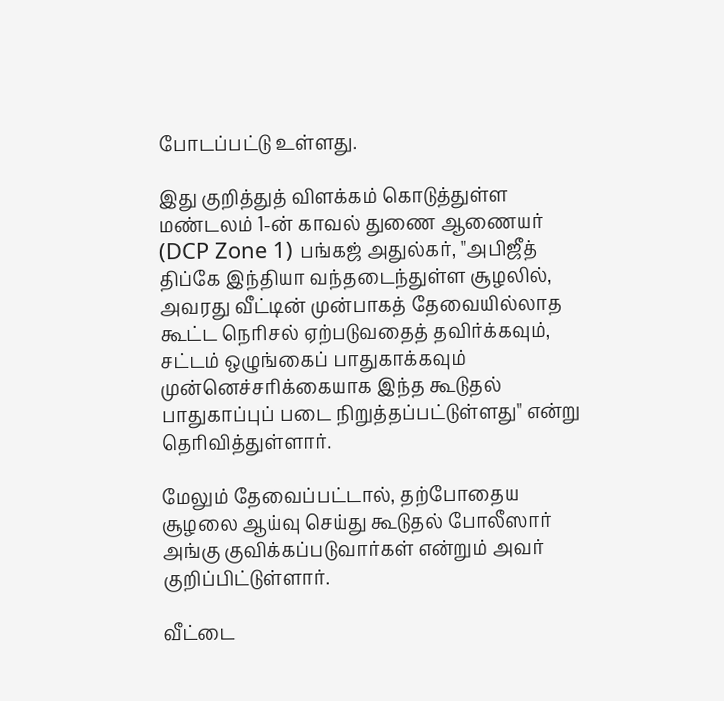போடப்பட்டு உள்ளது.

இது குறித்துத் விளக்கம் கொடுத்துள்ள மண்டலம் 1-ன் காவல் துணை ஆணையர் (DCP Zone 1) பங்கஜ் அதுல்கர், "அபிஜீத் திப்கே இந்தியா வந்தடைந்துள்ள சூழலில், அவரது வீட்டின் முன்பாகத் தேவையில்லாத கூட்ட நெரிசல் ஏற்படுவதைத் தவிர்க்கவும், சட்டம் ஒழுங்கைப் பாதுகாக்கவும் முன்னெச்சரிக்கையாக இந்த கூடுதல் பாதுகாப்புப் படை நிறுத்தப்பட்டுள்ளது" என்று தெரிவித்துள்ளார்.

மேலும் தேவைப்பட்டால், தற்போதைய சூழலை ஆய்வு செய்து கூடுதல் போலீஸார் அங்கு குவிக்கப்படுவார்கள் என்றும் அவர் குறிப்பிட்டுள்ளார்.

வீட்டை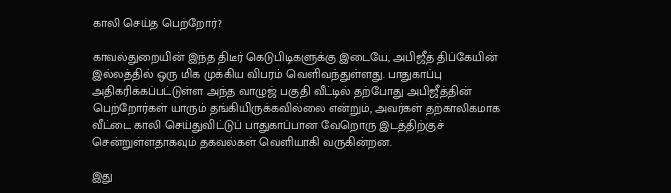காலி செய்த பெற்றோர்?

காவல்துறையின் இந்த திடீர் கெடுபிடிகளுக்கு இடையே, அபிஜீத் திப்கேயின் இல்லத்தில் ஒரு மிக முக்கிய விபரம் வெளிவந்துள்ளது. பாதுகாப்பு அதிகரிக்கப்பட்டுள்ள அந்த வாழுஜ் பகுதி வீட்டில் தற்போது அபிஜீத்தின் பெற்றோர்கள் யாரும் தங்கியிருக்கவில்லை என்றும், அவர்கள் தற்காலிகமாக வீட்டை காலி செய்துவிட்டுப் பாதுகாப்பான வேறொரு இடத்திற்குச் சென்றுள்ளதாகவும் தகவல்கள் வெளியாகி வருகின்றன.

இது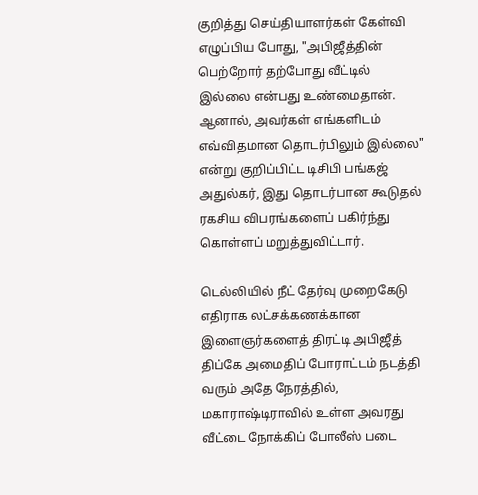குறித்து செய்தியாளர்கள் கேள்வி எழுப்பிய போது, "அபிஜீத்தின் பெற்றோர் தற்போது வீட்டில் இல்லை என்பது உண்மைதான். ஆனால், அவர்கள் எங்களிடம் எவ்விதமான தொடர்பிலும் இல்லை" என்று குறிப்பிட்ட டிசிபி பங்கஜ் அதுல்கர், இது தொடர்பான கூடுதல் ரகசிய விபரங்களைப் பகிர்ந்து கொள்ளப் மறுத்துவிட்டார்.

டெல்லியில் நீட் தேர்வு முறைகேடு எதிராக லட்சக்கணக்கான இளைஞர்களைத் திரட்டி அபிஜீத் திப்கே அமைதிப் போராட்டம் நடத்தி வரும் அதே நேரத்தில், மகாராஷ்டிராவில் உள்ள அவரது வீட்டை நோக்கிப் போலீஸ் படை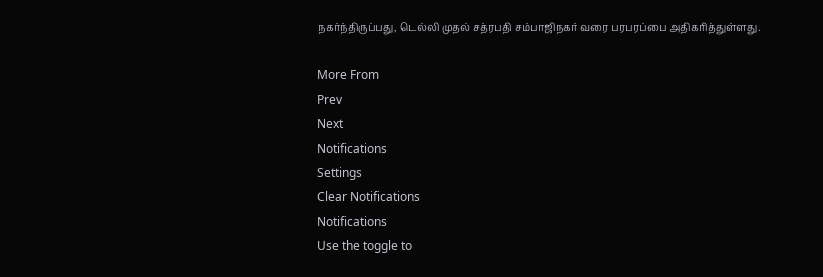நகர்ந்திருப்பது, டெல்லி முதல் சத்ரபதி சம்பாஜிநகர் வரை பரபரப்பை அதிகரித்துள்ளது.

More From
Prev
Next
Notifications
Settings
Clear Notifications
Notifications
Use the toggle to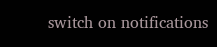switch on notifications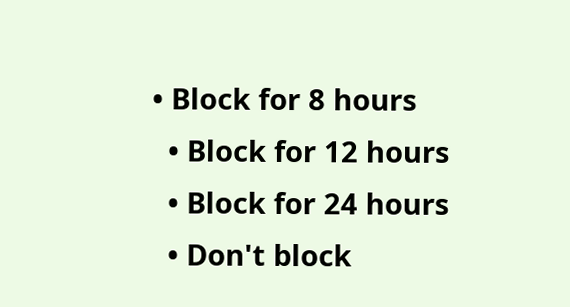• Block for 8 hours
  • Block for 12 hours
  • Block for 24 hours
  • Don't block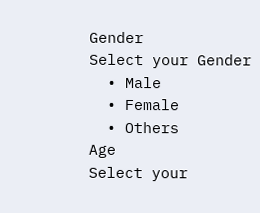Gender
Select your Gender
  • Male
  • Female
  • Others
Age
Select your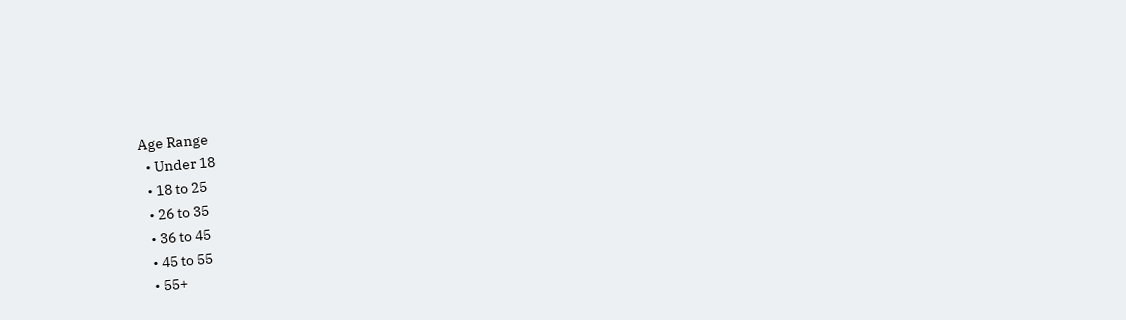Age Range
  • Under 18
  • 18 to 25
  • 26 to 35
  • 36 to 45
  • 45 to 55
  • 55+